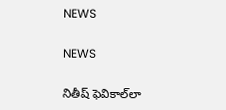NEWS

NEWS

నితీష్‌ ‌ఫెవికాల్‌లా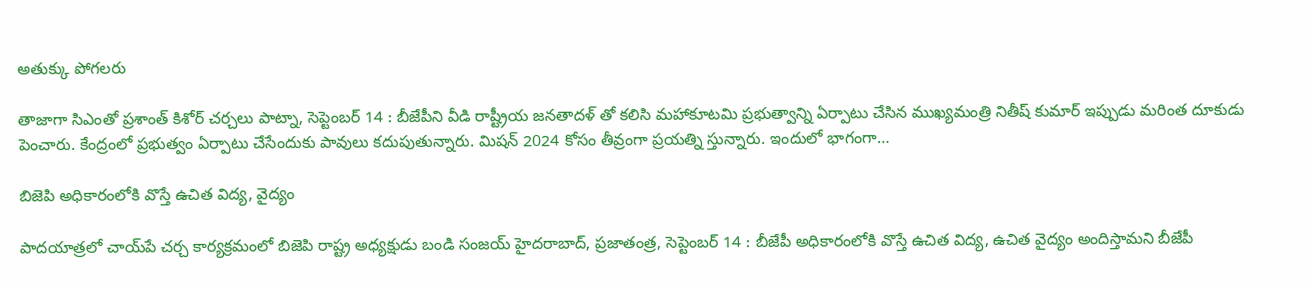అతుక్కు పోగలరు

తాజాగా సిఎంతో ప్రశాంత్‌ ‌కిశోర్‌ ‌చర్చలు పాట్నా, సెప్టెంబర్‌ 14 : బీజేపీని వీడి రాష్ట్రీయ జనతాదళ్‌ ‌తో కలిసి మహాకూటమి ప్రభుత్వాన్ని ఏర్పాటు చేసిన ముఖ్యమంత్రి నితీష్‌ ‌కుమార్‌ ఇప్పు‌డు మరింత దూకుడు పెంచారు. కేంద్రంలో ప్రభుత్వం ఏర్పాటు చేసేందుకు పావులు కదుపుతున్నారు. మిషన్‌ 2024 కోసం తీవ్రంగా ప్రయత్ని స్తున్నారు. ఇందులో భాగంగా…

బిజెపి అధికారంలోకి వొస్తే ఉచిత విద్య, వైద్యం

పాదయాత్రలో చాయ్‌పే చర్చ కార్యక్రమంలో బిజెపి రాష్ట్ర అధ్యక్షుడు బండి సంజయ్‌ ‌హైదరాబాద్‌, ప్రజాతంత్ర, సెప్టెంబర్‌ 14 : బీజేపీ అధికారంలోకి వొస్తే ఉచిత విద్య, ఉచిత వైద్యం అందిస్తామని బీజేపీ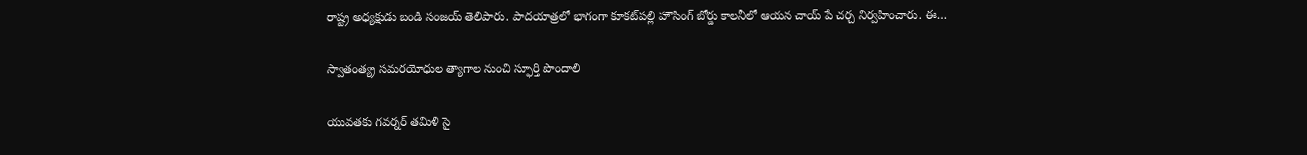రాష్ట్ర అధ్యక్షుడు బండి సంజయ్‌ ‌తెలిపారు. పాదయాత్రలో భాగంగా కూకట్‌పల్లి హౌసింగ్‌ ‌బోర్డు కాలనీలో ఆయన చాయ్‌ ‌పే చర్చ నిర్వహించారు. ఈ…

స్వాతంత్య్ర సమరయోధుల త్యాగాల నుంచి స్ఫూర్తి పొందాలి

యువతకు గవర్నర్‌ ‌తమిళి సై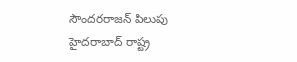సౌందరరాజన్‌ ‌పిలుపు హైదరాబాద్‌ ‌రాష్ట్ర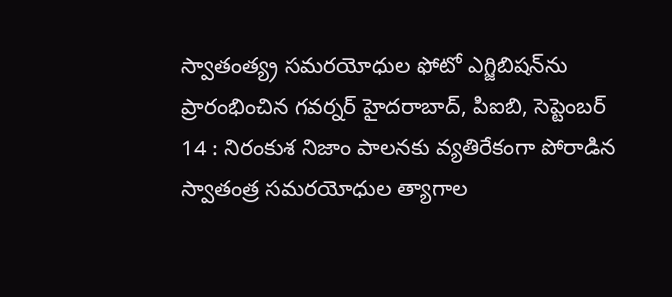స్వాతంత్య్ర సమరయోధుల ఫోటో ఎగ్జిబిషన్‌ను ప్రారంభించిన గవర్నర్‌ ‌హైదరాబాద్‌, పిఐబి, సెప్టెంబర్‌ 14 : నిరంకుశ నిజాం పాలనకు వ్యతిరేకంగా పోరాడిన స్వాతంత్ర సమరయోధుల త్యాగాల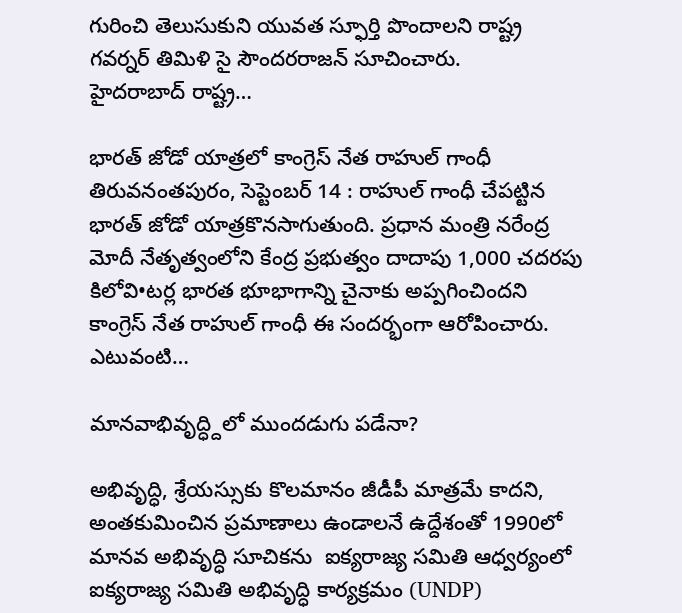గురించి తెలుసుకుని యువత స్ఫూర్తి పొందాలని రాష్ట్ర గవర్నర్‌ ‌తిమిళి సై సౌందరరాజన్‌ ‌సూచించారు. హైదరాబాద్‌ ‌రాష్ట్ర…

భారత్‌ ‌జోడో యాత్రలో కాంగ్రెస్‌ ‌నేత రాహుల్‌ ‌గాంధీ తిరువనంతపురం, సెప్టెంబర్‌ 14 : రాహుల్‌ ‌గాంధీ చేపట్టిన భారత్‌ ‌జోడో యాత్రకొనసాగుతుంది. ప్రధాన మంత్రి నరేంద్ర మోదీ నేతృత్వంలోని కేంద్ర ప్రభుత్వం దాదాపు 1,000 చదరపు కిలోవి•టర్ల భారత భూభాగాన్ని చైనాకు అప్పగించిందని కాంగ్రెస్‌ ‌నేత రాహుల్‌ ‌గాంధీ ఈ సందర్భంగా ఆరోపించారు. ఎటువంటి…

మానవాభివృద్ధ్దిలో ముందడుగు పడేనా?

అభివృద్ధి, శ్రేయస్సుకు కొలమానం జీడీపీ మాత్రమే కాదని, అంతకుమించిన ప్రమాణాలు ఉండాలనే ఉద్దేశంతో 1990లో మానవ అభివృద్ధి సూచికను  ఐక్యరాజ్య సమితి ఆధ్వర్యంలో ఐక్యరాజ్య సమితి అభివృద్ధి కార్యక్రమం (UNDP)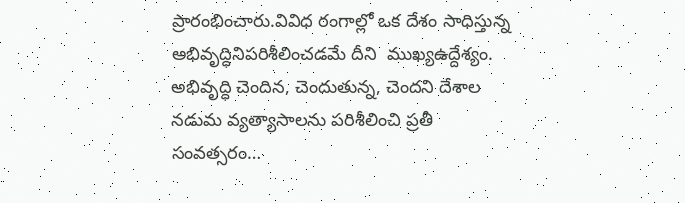ప్రారంభించారు.వివిధ రంగాల్లో ఒక దేశం సాధిస్తున్న అభివృద్ధినిపరిశీలించడమే దీని  ముఖ్యఉద్దేశ్యం. అభివృద్ధి చెందిన, చెందుతున్న, చెందని దేశాల నడుమ వ్యత్యాసాలను పరిశీలించి ప్రతీ సంవత్సరం…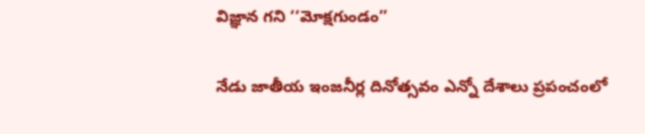విజ్ఞాన గని ‘‘మోక్షగుండం’’

నేడు జాతీయ ఇంజనీర్ల దినోత్సవం ఎన్నో దేశాలు ప్రపంచంలో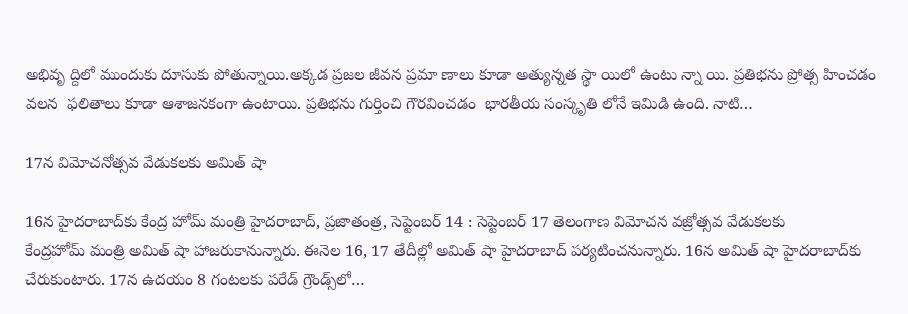అభివృ ద్దిలో ముందుకు దూసుకు పోతున్నాయి.అక్కడ ప్రజల జీవన ప్రమా ణాలు కూడా అత్యున్నత స్థా యిలో ఉంటు న్నా యి. ప్రతిభను ప్రోత్స హించడం వలన  ఫలితాలు కూడా ఆశాజనకంగా ఉంటాయి. ప్రతిభను గుర్తించి గౌరవించడం  భారతీయ సంస్కృతి లోనే ఇమిడి ఉంది. నాటి…

17న విమోచనోత్సవ వేడుకలకు అమిత్‌ ‌షా

16న హైదరాబాద్‌కు కేంద్ర హోమ్‌ ‌మంత్రి హైదరాబాద్‌, ప్రజాతంత్ర, సెప్టెంబర్‌ 14 : సెప్టెంబర్‌ 17 తెలంగాణ విమోచన వజ్రోత్సవ వేడుకలకు కేంద్రహోమ్‌ ‌మంత్రి అమిత్‌ ‌షా హాజరుకానున్నారు. ఈనెల 16, 17 తేదీల్లో అమిత్‌ ‌షా హైదరాబాద్‌ ‌పర్యటించనున్నారు. 16న అమిత్‌ ‌షా హైదరాబాద్‌కు చేరుకుంటారు. 17న ఉదయం 8 గంటలకు పరేడ్‌ ‌గ్రౌండ్స్‌లో…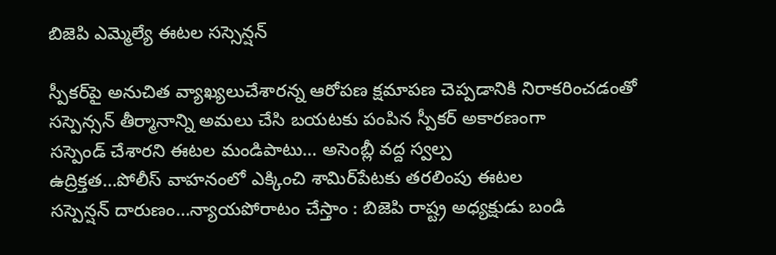బిజెపి ఎమ్మెల్యే ఈటల సస్సెన్షన్‌

స్పీకర్‌పై అనుచిత వ్యాఖ్యలుచేశారన్న ఆరోపణ క్షమాపణ చెప్పడానికి నిరాకరించడంతో సస్పెన్సన్‌ ‌తీర్మానాన్ని అమలు చేసి బయటకు పంపిన స్పీకర్‌ అకారణంగా సస్పెండ్‌ ‌చేశారని ఈటల మండిపాటు… అసెంబ్లీ వద్ద స్వల్ప ఉద్రిక్తత…పోలీస్‌ ‌వాహనంలో ఎక్కించి శామిర్‌పేటకు తరలింపు ఈటల సస్పెన్షన్‌ ‌దారుణం…న్యాయపోరాటం చేస్తాం : బిజెపి రాష్ట్ర అధ్యక్షుడు బండి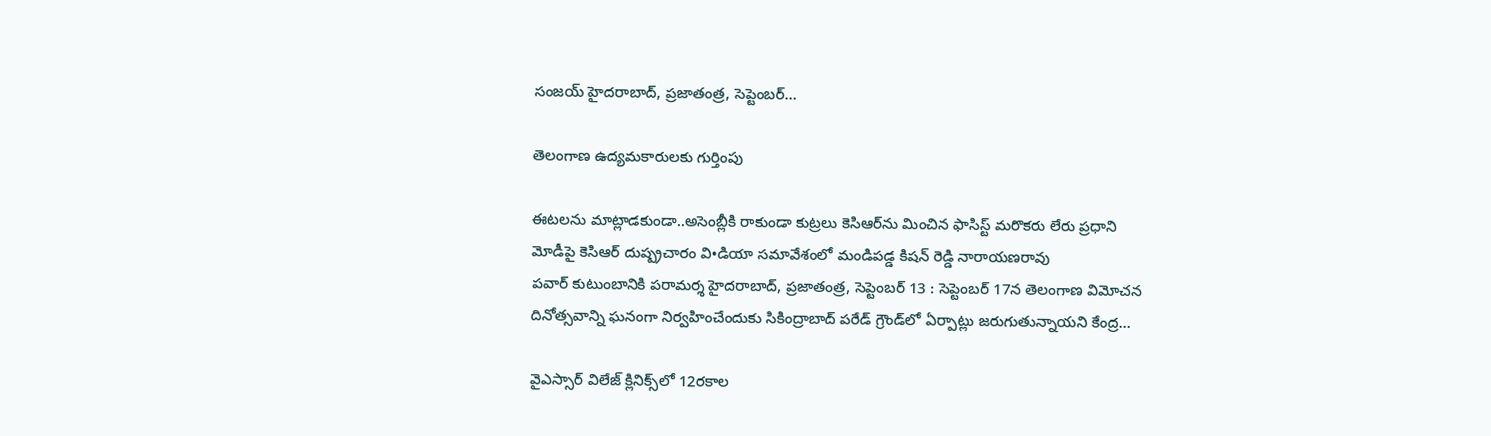సంజయ్‌ హైదరాబాద్‌, ప్రజాతంత్ర, సెప్టెంబర్‌…

తెలంగాణ ఉద్యమకారులకు గుర్తింపు

ఈటలను మాట్లాడకుండా..అసెంబ్లీకి రాకుండా కుట్రలు కెసిఆర్‌ను మించిన ఫాసిస్ట్ ‌మరొకరు లేరు ప్రధాని మోడీపై కెసిఆర్‌ ‌దుష్ప్రచారం వి•డియా సమావేశంలో మండిపడ్డ కిషన్‌ ‌రెడ్డి నారాయణరావు పవార్‌ ‌కుటుంబానికి పరామర్శ హైదరాబాద్‌, ప్రజాతంత్ర, సెప్టెంబర్‌ 13 : సెప్టెంబర్‌ 17న తెలంగాణ విమోచన దినోత్సవాన్ని ఘనంగా నిర్వహించేందుకు సికింద్రాబాద్‌ ‌పరేడ్‌ ‌గ్రౌండ్‌లో ఏర్పాట్లు జరుగుతున్నాయని కేంద్ర…

వైఎస్సార్‌ ‌విలేజ్‌ ‌క్లినిక్స్‌లో 12రకాల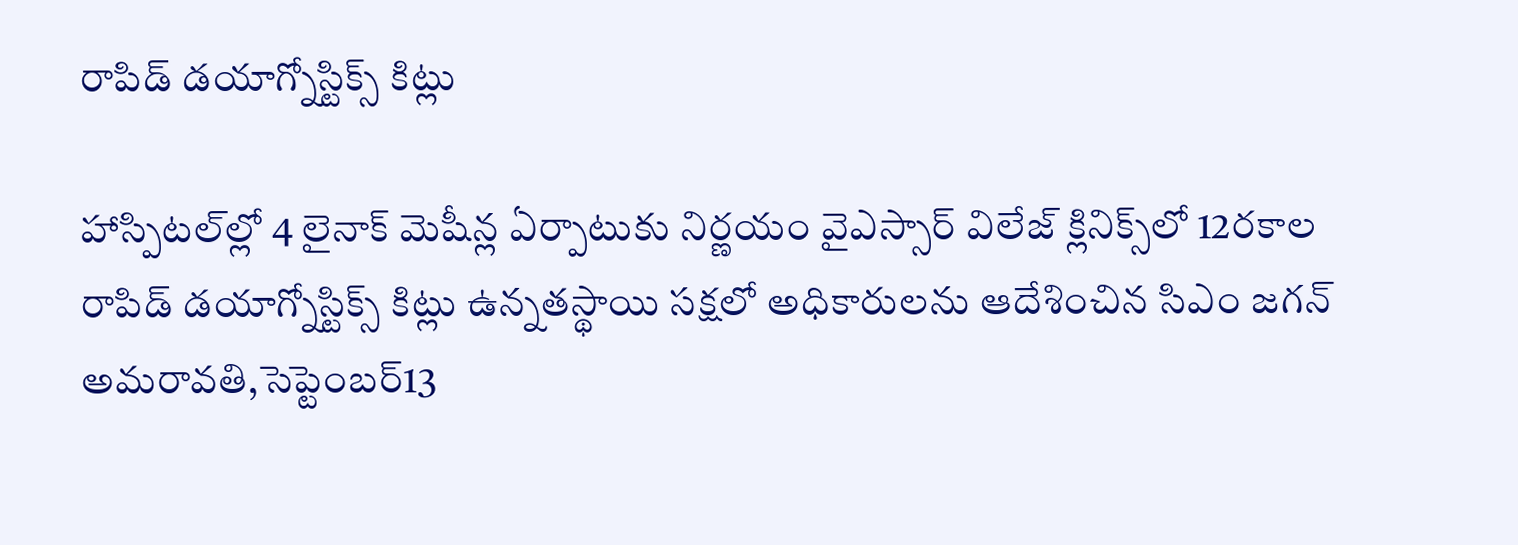రాపిడ్‌ ‌డయాగ్నోస్టిక్స్ ‌కిట్లు

హాస్పిటల్‌ల్లో 4 లైనాక్‌ ‌మెషీన్ల ఏర్పాటుకు నిర్ణయం వైఎస్సార్‌ ‌విలేజ్‌ ‌క్లినిక్స్‌లో 12రకాల రాపిడ్‌ ‌డయాగ్నోస్టిక్స్ ‌కిట్లు ఉన్నతస్థాయి సక్షలో అధికారులను ఆదేశించిన సిఎం జగన్‌ అమరావతి,సెప్టెంబర్‌13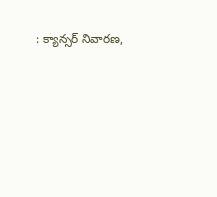: క్యాన్సర్‌ ‌నివారణ,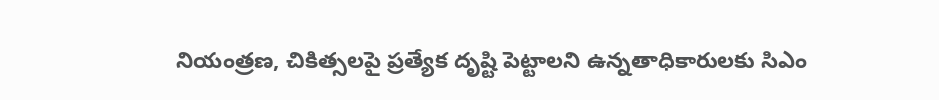నియంత్రణ, చికిత్సలపై ప్రత్యేక దృష్టి పెట్టాలని ఉన్నతాధికారులకు సిఎం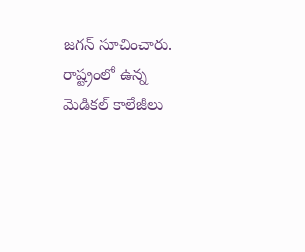జగన్‌ ‌సూచించారు. రాష్ట్రంలో ఉన్న మెడికల్‌ ‌కాలేజీలు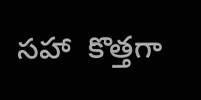సహా  కొత్తగా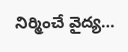నిర్మించే వైద్య…